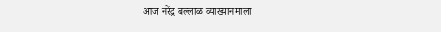आज नरेंद्र बल्लाळ व्याख्यानमाला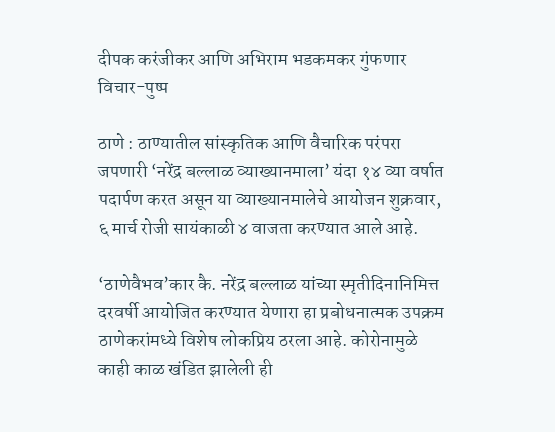दीपक करंजीकर आणि अभिराम भडकमकर गुंफणार विचार-पुष्प

ठाणे : ठाण्यातील सांस्कृतिक आणि वैचारिक परंपरा जपणारी ‘नरेंद्र बल्लाळ व्याख्यानमाला’ यंदा १४ व्या वर्षात पदार्पण करत असून या व्याख्यानमालेचे आयोजन शुक्रवार, ६ मार्च रोजी सायंकाळी ४ वाजता करण्यात आले आहे.

‘ठाणेवैभव’कार कै. नरेंद्र बल्लाळ यांच्या स्मृतीदिनानिमित्त दरवर्षी आयोजित करण्यात येणारा हा प्रबोधनात्मक उपक्रम ठाणेकरांमध्ये विशेष लोकप्रिय ठरला आहे. कोरोनामुळे काही काळ खंडित झालेली ही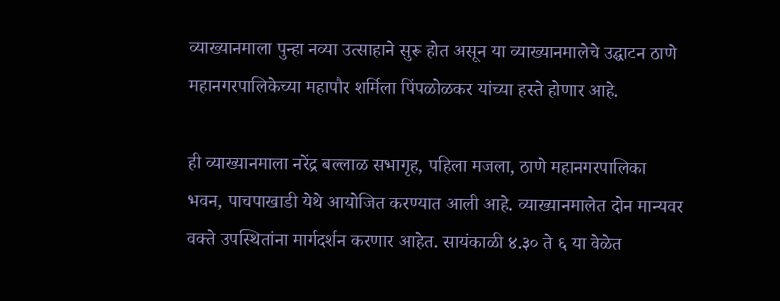व्याख्यानमाला पुन्हा नव्या उत्साहाने सुरू होत असून या व्याख्यानमालेचे उद्घाटन ठाणे महानगरपालिकेच्या महापौर शर्मिला पिंपळोळकर यांच्या हस्ते होणार आहे.

ही व्याख्यानमाला नरेंद्र बल्लाळ सभागृह, पहिला मजला, ठाणे महानगरपालिका भवन, पाचपाखाडी येथे आयोजित करण्यात आली आहे. व्याख्यानमालेत दोन मान्यवर वक्ते उपस्थितांना मार्गदर्शन करणार आहेत. सायंकाळी ४.३० ते ६ या वेळेत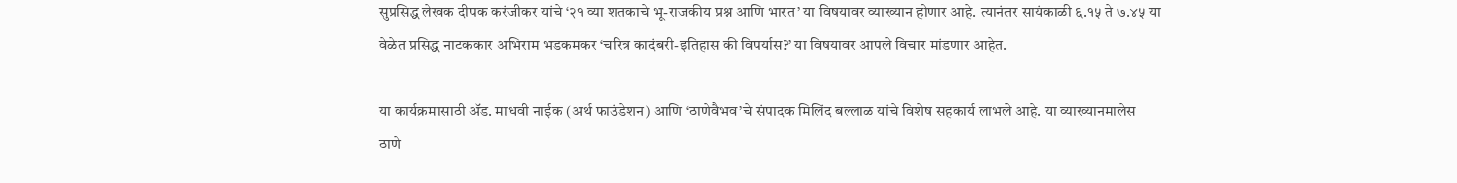सुप्रसिद्ध लेखक दीपक करंजीकर यांचे ‘२१ व्या शतकाचे भू-राजकीय प्रश्न आणि भारत’ या विषयावर व्याख्यान होणार आहे. त्यानंतर सायंकाळी ६.१५ ते ७.४५ या वेळेत प्रसिद्ध नाटककार अभिराम भडकमकर ‘चरित्र कादंबरी-इतिहास की विपर्यास?’ या विषयावर आपले विचार मांडणार आहेत.

या कार्यक्रमासाठी ॲड. माधवी नाईक (अर्थ फाउंडेशन) आणि ‘ठाणेवैभव’चे संपादक मिलिंद बल्लाळ यांचे विशेष सहकार्य लाभले आहे. या व्याख्यानमालेस ठाणे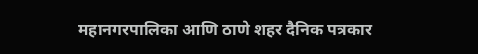महानगरपालिका आणि ठाणे शहर दैनिक पत्रकार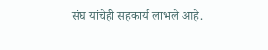संघ यांचेही सहकार्य लाभले आहे.